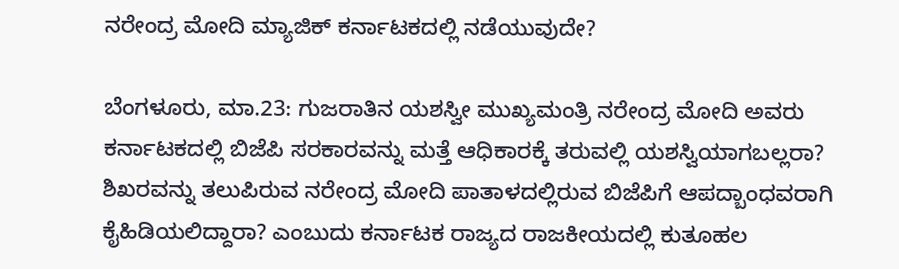ನರೇಂದ್ರ ಮೋದಿ ಮ್ಯಾಜಿಕ್ ಕರ್ನಾಟಕದಲ್ಲಿ ನಡೆಯುವುದೇ?

ಬೆಂಗಳೂರು, ಮಾ.23: ಗುಜರಾತಿನ ಯಶಸ್ವೀ ಮುಖ್ಯಮಂತ್ರಿ ನರೇಂದ್ರ ಮೋದಿ ಅವರು ಕರ್ನಾಟಕದಲ್ಲಿ ಬಿಜೆಪಿ ಸರಕಾರವನ್ನು ಮತ್ತೆ ಆಧಿಕಾರಕ್ಕೆ ತರುವಲ್ಲಿ ಯಶಸ್ವಿಯಾಗಬಲ್ಲರಾ? ಶಿಖರವನ್ನು ತಲುಪಿರುವ ನರೇಂದ್ರ ಮೋದಿ ಪಾತಾಳದಲ್ಲಿರುವ ಬಿಜೆಪಿಗೆ ಆಪದ್ಬಾಂಧವರಾಗಿ ಕೈಹಿಡಿಯಲಿದ್ದಾರಾ? ಎಂಬುದು ಕರ್ನಾಟಕ ರಾಜ್ಯದ ರಾಜಕೀಯದಲ್ಲಿ ಕುತೂಹಲ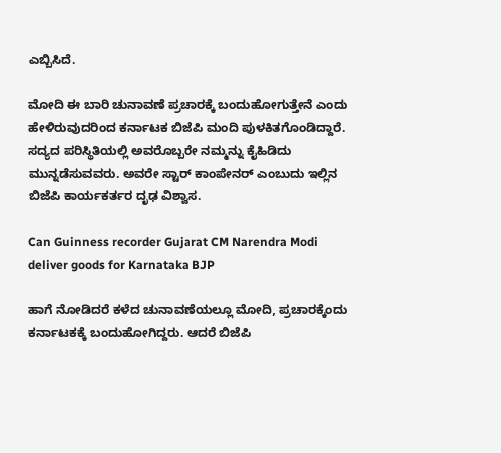ಎಬ್ಬಿಸಿದೆ.

ಮೋದಿ ಈ ಬಾರಿ ಚುನಾವಣೆ ಪ್ರಚಾರಕ್ಕೆ ಬಂದುಹೋಗುತ್ತೇನೆ ಎಂದು ಹೇಳಿರುವುದರಿಂದ ಕರ್ನಾಟಕ ಬಿಜೆಪಿ ಮಂದಿ ಪುಳಕಿತಗೊಂಡಿದ್ದಾರೆ. ಸದ್ಯದ ಪರಿಸ್ಥಿತಿಯಲ್ಲಿ ಅವರೊಬ್ಬರೇ ನಮ್ಮನ್ನು ಕೈಹಿಡಿದು ಮುನ್ನಡೆಸುವವರು. ಅವರೇ ಸ್ಟಾರ್ ಕಾಂಪೇನರ್ ಎಂಬುದು ಇಲ್ಲಿನ ಬಿಜೆಪಿ ಕಾರ್ಯಕರ್ತರ ದೃಢ ವಿಶ್ವಾಸ.

Can Guinness recorder Gujarat CM Narendra Modi deliver goods for Karnataka BJP

ಹಾಗೆ ನೋಡಿದರೆ ಕಳೆದ ಚುನಾವಣೆಯಲ್ಲೂ ಮೋದಿ, ಪ್ರಚಾರಕ್ಕೆಂದು ಕರ್ನಾಟಕಕ್ಕೆ ಬಂದುಹೋಗಿದ್ದರು. ಆದರೆ ಬಿಜೆಪಿ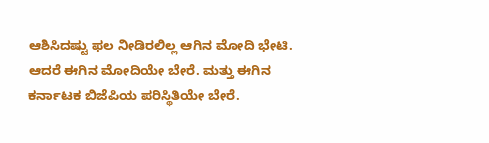ಆಶಿಸಿದಷ್ಟು ಫಲ ನೀಡಿರಲಿಲ್ಲ ಆಗಿನ ಮೋದಿ ಭೇಟಿ. ಆದರೆ ಈಗಿನ ಮೋದಿಯೇ ಬೇರೆ. ಮತ್ತು ಈಗಿನ ಕರ್ನಾಟಕ ಬಿಜೆಪಿಯ ಪರಿಸ್ಥಿತಿಯೇ ಬೇರೆ.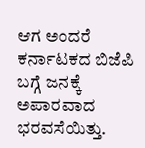ಆಗ ಅಂದರೆ ಕರ್ನಾಟಕದ ಬಿಜೆಪಿ ಬಗ್ಗೆ ಜನಕ್ಕೆ ಅಪಾರವಾದ ಭರವಸೆಯಿತ್ತು.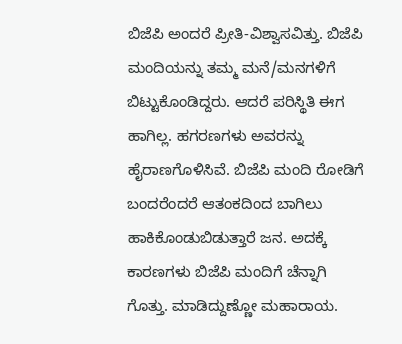ಬಿಜೆಪಿ ಅಂದರೆ ಪ್ರೀತಿ-ವಿಶ್ವಾಸವಿತ್ತು. ಬಿಜೆಪಿ ಮಂದಿಯನ್ನು ತಮ್ಮ ಮನೆ/ಮನಗಳಿಗೆ ಬಿಟ್ಟುಕೊಂಡಿದ್ದರು. ಆದರೆ ಪರಿಸ್ಥಿತಿ ಈಗ ಹಾಗಿಲ್ಲ. ಹಗರಣಗಳು ಅವರನ್ನು ಹೈರಾಣಗೊಳಿಸಿವೆ. ಬಿಜೆಪಿ ಮಂದಿ ರೋಡಿಗೆ ಬಂದರೆಂದರೆ ಆತಂಕದಿಂದ ಬಾಗಿಲು ಹಾಕಿಕೊಂಡುಬಿಡುತ್ತಾರೆ ಜನ. ಅದಕ್ಕೆ ಕಾರಣಗಳು ಬಿಜೆಪಿ ಮಂದಿಗೆ ಚೆನ್ನಾಗಿ ಗೊತ್ತು. ಮಾಡಿದ್ದುಣ್ಣೋ ಮಹಾರಾಯ.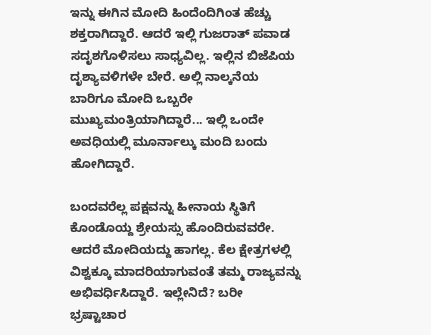ಇನ್ನು ಈಗಿನ ಮೋದಿ ಹಿಂದೆಂದಿಗಿಂತ ಹೆಚ್ಚು ಶಕ್ತರಾಗಿದ್ದಾರೆ. ಆದರೆ ಇಲ್ಲಿ ಗುಜರಾತ್ ಪವಾಡ ಸದೃಶಗೊಳಿಸಲು ಸಾಧ್ಯವಿಲ್ಲ. ಇಲ್ಲಿನ ಬಿಜೆಪಿಯ ದೃಶ್ಯಾವಳಿಗಳೇ ಬೇರೆ. ಅಲ್ಲಿ ನಾಲ್ಕನೆಯ ಬಾರಿಗೂ ಮೋದಿ ಒಬ್ಬರೇ ಮುಖ್ಯಮಂತ್ರಿಯಾಗಿದ್ದಾರೆ... ಇಲ್ಲಿ ಒಂದೇ ಅವಧಿಯಲ್ಲಿ ಮೂರ್ನಾಲ್ಕು ಮಂದಿ ಬಂದು ಹೋಗಿದ್ದಾರೆ.

ಬಂದವರೆಲ್ಲ ಪಕ್ಷವನ್ನು ಹೀನಾಯ ಸ್ಥಿತಿಗೆ ಕೊಂಡೊಯ್ದ ಶ್ರೇಯಸ್ಸು ಹೊಂದಿರುವವರೇ. ಆದರೆ ಮೋದಿಯದ್ದು ಹಾಗಲ್ಲ. ಕೆಲ ಕ್ಷೇತ್ರಗಳಲ್ಲಿ ವಿಶ್ವಕ್ಕೂ ಮಾದರಿಯಾಗುವಂತೆ ತಮ್ಮ ರಾಜ್ಯವನ್ನು ಅಭಿವರ್ಧಿಸಿದ್ದಾರೆ. ಇಲ್ಲೇನಿದೆ? ಬರೀ ಭ್ರಷ್ಟಾಚಾರ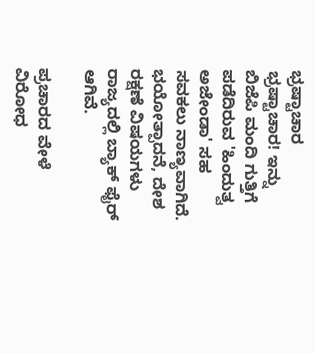ಭ್ರಷ್ಟಾಚಾರ ಭ್ರಷ್ಟಾಚಾರ! ಇನ್ನು ಬಿಜೆಪಿ ಮಂದಿ ಗುತ್ತಿಗೆ ಪಡೆದಿರುವ 'ಹಿಂದುತ್ವ ಅಜೇಂಡಾ' ಸಹ ಸವಕಲು ನಾಣ್ಯವಾಗಿದೆ. ಭಯೋತ್ಪಾದನೆ, ದೇಶ ರಕ್ಷಣೆ ವಿಷಯಗಳು ರಾಜ್ಯದಲ್ಲಿ ಬ್ಯಾಕ್ ಫೈರ್ ಆಗಿವೆ.

ಪ್ರಚಾರದ ವೇಳೆ ವಿರೋಧ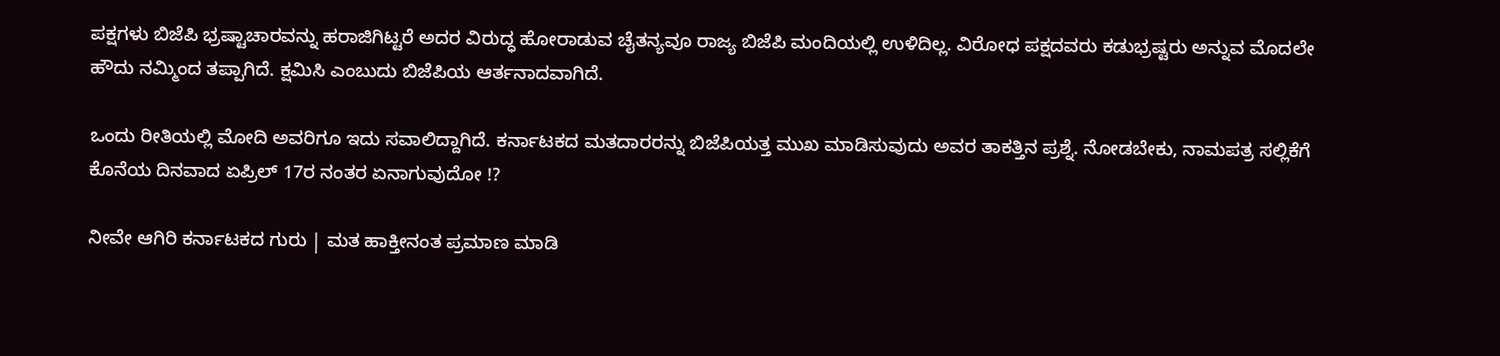ಪಕ್ಷಗಳು ಬಿಜೆಪಿ ಭ್ರಷ್ಟಾಚಾರವನ್ನು ಹರಾಜಿಗಿಟ್ಟರೆ ಅದರ ವಿರುದ್ಧ ಹೋರಾಡುವ ಚೈತನ್ಯವೂ ರಾಜ್ಯ ಬಿಜೆಪಿ ಮಂದಿಯಲ್ಲಿ ಉಳಿದಿಲ್ಲ. ವಿರೋಧ ಪಕ್ಷದವರು ಕಡುಭ್ರಷ್ಟರು ಅನ್ನುವ ಮೊದಲೇ ಹೌದು ನಮ್ಮಿಂದ ತಪ್ಪಾಗಿದೆ. ಕ್ಷಮಿಸಿ ಎಂಬುದು ಬಿಜೆಪಿಯ ಆರ್ತನಾದವಾಗಿದೆ.

ಒಂದು ರೀತಿಯಲ್ಲಿ ಮೋದಿ ಅವರಿಗೂ ಇದು ಸವಾಲಿದ್ದಾಗಿದೆ. ಕರ್ನಾಟಕದ ಮತದಾರರನ್ನು ಬಿಜೆಪಿಯತ್ತ ಮುಖ ಮಾಡಿಸುವುದು ಅವರ ತಾಕತ್ತಿನ ಪ್ರಶ್ನೆ. ನೋಡಬೇಕು, ನಾಮಪತ್ರ ಸಲ್ಲಿಕೆಗೆ ಕೊನೆಯ ದಿನವಾದ ಏಪ್ರಿಲ್ 17ರ ನಂತರ ಏನಾಗುವುದೋ !?

ನೀವೇ ಆಗಿರಿ ಕರ್ನಾಟಕದ ಗುರು | ಮತ ಹಾಕ್ತೀನಂತ ಪ್ರಮಾಣ ಮಾಡಿ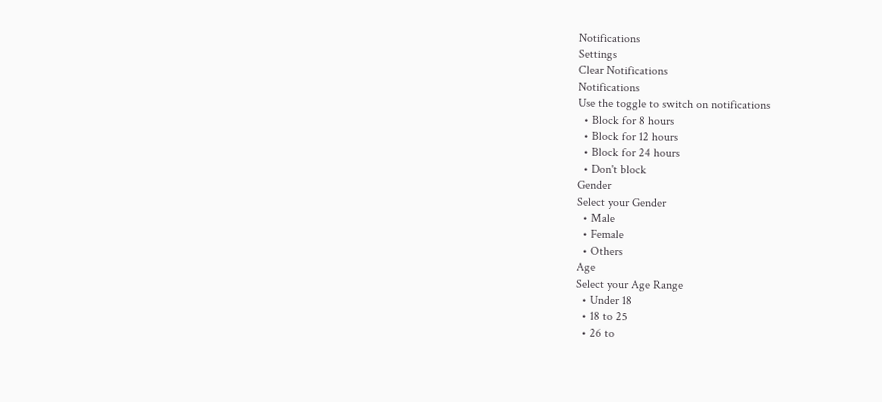Notifications
Settings
Clear Notifications
Notifications
Use the toggle to switch on notifications
  • Block for 8 hours
  • Block for 12 hours
  • Block for 24 hours
  • Don't block
Gender
Select your Gender
  • Male
  • Female
  • Others
Age
Select your Age Range
  • Under 18
  • 18 to 25
  • 26 to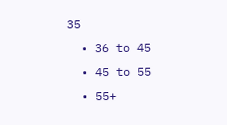35
  • 36 to 45
  • 45 to 55
  • 55+